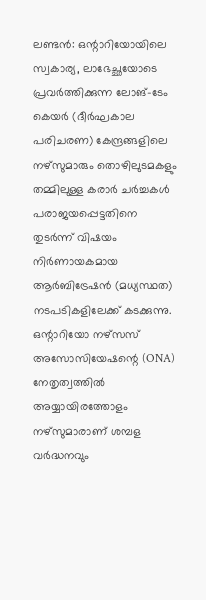ലണ്ടൻ: ഒന്റാറിയോയിലെ സ്വകാര്യ, ലാഭേച്ഛയോടെ പ്രവർത്തിക്കുന്ന ലോങ്-ടേം കെയർ (ദീർഘകാല പരിചരണ) കേന്ദ്രങ്ങളിലെ നഴ്സുമാരും തൊഴിലുടമകളും തമ്മിലുള്ള കരാർ ചർച്ചകൾ പരാജയപ്പെട്ടതിനെ തുടർന്ന് വിഷയം നിർണായകമായ ആർബിട്രേഷൻ (മധ്യസ്ഥത) നടപടികളിലേക്ക് കടക്കുന്നു. ഒന്റാറിയോ നഴ്സസ് അസോസിയേഷന്റെ (ONA) നേതൃത്വത്തിൽ അയ്യായിരത്തോളം നഴ്സുമാരാണ് ശമ്പള വർദ്ധനവും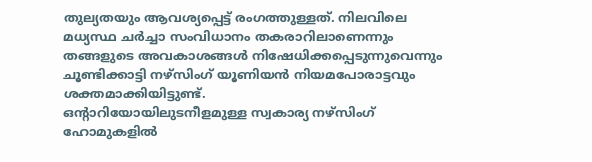തുല്യതയും ആവശ്യപ്പെട്ട് രംഗത്തുള്ളത്. നിലവിലെ മധ്യസ്ഥ ചർച്ചാ സംവിധാനം തകരാറിലാണെന്നും തങ്ങളുടെ അവകാശങ്ങൾ നിഷേധിക്കപ്പെടുന്നുവെന്നും ചൂണ്ടിക്കാട്ടി നഴ്സിംഗ് യൂണിയൻ നിയമപോരാട്ടവും ശക്തമാക്കിയിട്ടുണ്ട്.
ഒന്റാറിയോയിലുടനീളമുള്ള സ്വകാര്യ നഴ്സിംഗ് ഹോമുകളിൽ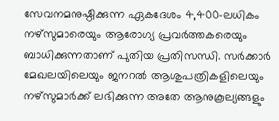സേവനമനുഷ്ഠിക്കുന്ന ഏകദേശം 4,400-ലധികം നഴ്സുമാരെയും ആരോഗ്യ പ്രവർത്തകരെയും ബാധിക്കുന്നതാണ് പുതിയ പ്രതിസന്ധി. സർക്കാർ മേഖലയിലെയും ജനറൽ ആശുപത്രികളിലെയും നഴ്സുമാർക്ക് ലഭിക്കുന്ന അതേ ആനുകൂല്യങ്ങളും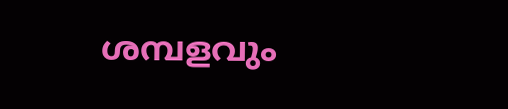ശമ്പളവും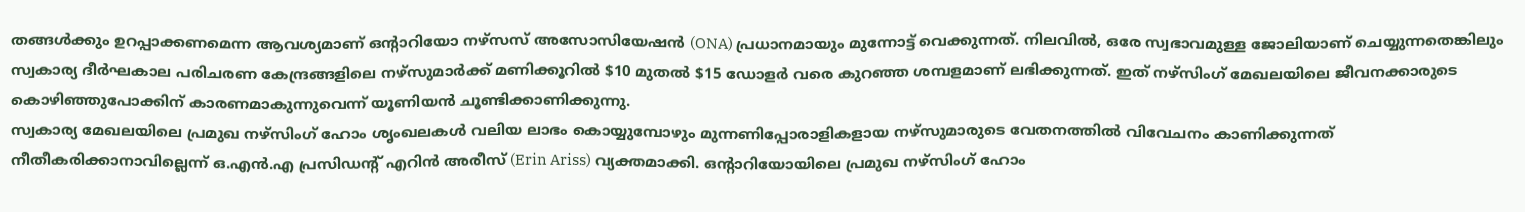തങ്ങൾക്കും ഉറപ്പാക്കണമെന്ന ആവശ്യമാണ് ഒന്റാറിയോ നഴ്സസ് അസോസിയേഷൻ (ONA) പ്രധാനമായും മുന്നോട്ട് വെക്കുന്നത്. നിലവിൽ, ഒരേ സ്വഭാവമുള്ള ജോലിയാണ് ചെയ്യുന്നതെങ്കിലും സ്വകാര്യ ദീർഘകാല പരിചരണ കേന്ദ്രങ്ങളിലെ നഴ്സുമാർക്ക് മണിക്കൂറിൽ $10 മുതൽ $15 ഡോളർ വരെ കുറഞ്ഞ ശമ്പളമാണ് ലഭിക്കുന്നത്. ഇത് നഴ്സിംഗ് മേഖലയിലെ ജീവനക്കാരുടെ കൊഴിഞ്ഞുപോക്കിന് കാരണമാകുന്നുവെന്ന് യൂണിയൻ ചൂണ്ടിക്കാണിക്കുന്നു.
സ്വകാര്യ മേഖലയിലെ പ്രമുഖ നഴ്സിംഗ് ഹോം ശൃംഖലകൾ വലിയ ലാഭം കൊയ്യുമ്പോഴും മുന്നണിപ്പോരാളികളായ നഴ്സുമാരുടെ വേതനത്തിൽ വിവേചനം കാണിക്കുന്നത് നീതീകരിക്കാനാവില്ലെന്ന് ഒ.എൻ.എ പ്രസിഡന്റ് എറിൻ അരീസ് (Erin Ariss) വ്യക്തമാക്കി. ഒന്റാറിയോയിലെ പ്രമുഖ നഴ്സിംഗ് ഹോം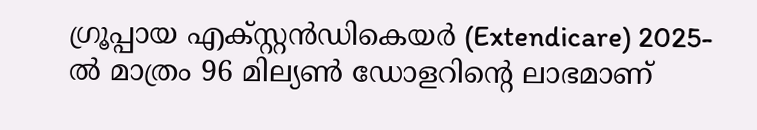ഗ്രൂപ്പായ എക്സ്റ്റൻഡികെയർ (Extendicare) 2025-ൽ മാത്രം 96 മില്യൺ ഡോളറിന്റെ ലാഭമാണ്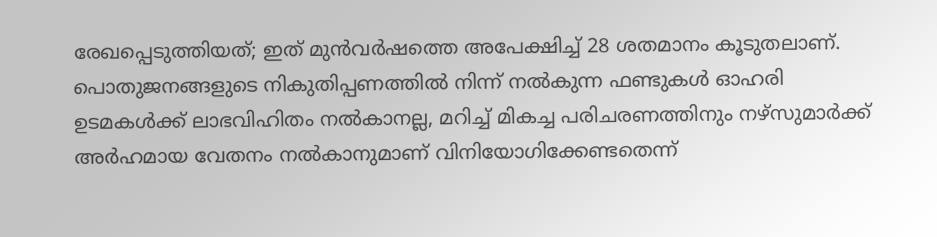രേഖപ്പെടുത്തിയത്; ഇത് മുൻവർഷത്തെ അപേക്ഷിച്ച് 28 ശതമാനം കൂടുതലാണ്. പൊതുജനങ്ങളുടെ നികുതിപ്പണത്തിൽ നിന്ന് നൽകുന്ന ഫണ്ടുകൾ ഓഹരി ഉടമകൾക്ക് ലാഭവിഹിതം നൽകാനല്ല, മറിച്ച് മികച്ച പരിചരണത്തിനും നഴ്സുമാർക്ക് അർഹമായ വേതനം നൽകാനുമാണ് വിനിയോഗിക്കേണ്ടതെന്ന്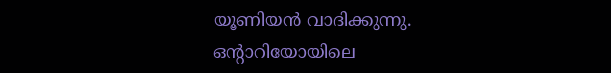യൂണിയൻ വാദിക്കുന്നു.
ഒന്റാറിയോയിലെ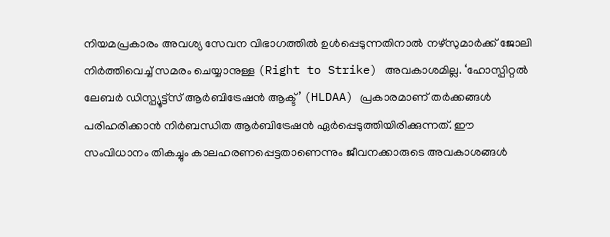നിയമപ്രകാരം അവശ്യ സേവന വിഭാഗത്തിൽ ഉൾപ്പെടുന്നതിനാൽ നഴ്സുമാർക്ക് ജോലി നിർത്തിവെച്ച് സമരം ചെയ്യാനുള്ള (Right to Strike) അവകാശമില്ല. ‘ഹോസ്പിറ്റൽ ലേബർ ഡിസ്പ്യൂട്ട്സ് ആർബിട്രേഷൻ ആക്ട്’ (HLDAA) പ്രകാരമാണ് തർക്കങ്ങൾ പരിഹരിക്കാൻ നിർബന്ധിത ആർബിട്രേഷൻ ഏർപ്പെടുത്തിയിരിക്കുന്നത്. ഈ സംവിധാനം തികച്ചും കാലഹരണപ്പെട്ടതാണെന്നും ജീവനക്കാരുടെ അവകാശങ്ങൾ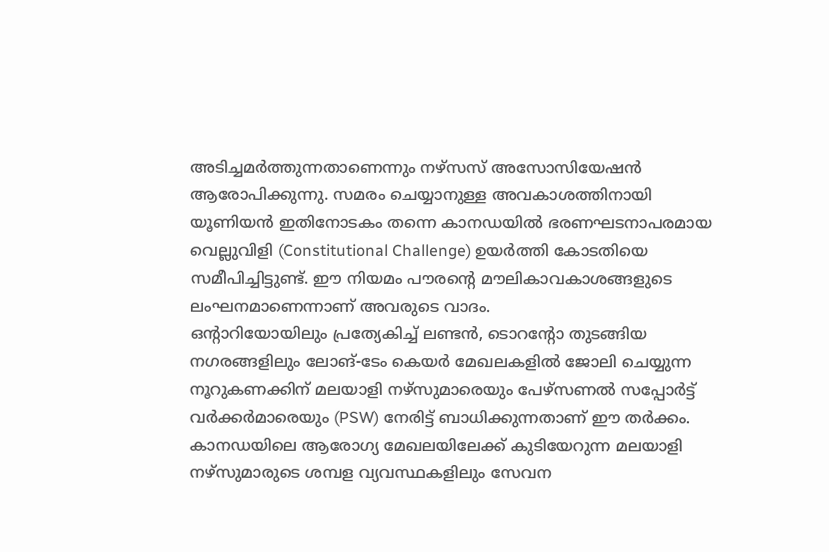അടിച്ചമർത്തുന്നതാണെന്നും നഴ്സസ് അസോസിയേഷൻ ആരോപിക്കുന്നു. സമരം ചെയ്യാനുള്ള അവകാശത്തിനായി യൂണിയൻ ഇതിനോടകം തന്നെ കാനഡയിൽ ഭരണഘടനാപരമായ വെല്ലുവിളി (Constitutional Challenge) ഉയർത്തി കോടതിയെ സമീപിച്ചിട്ടുണ്ട്. ഈ നിയമം പൗരന്റെ മൗലികാവകാശങ്ങളുടെ ലംഘനമാണെന്നാണ് അവരുടെ വാദം.
ഒന്റാറിയോയിലും പ്രത്യേകിച്ച് ലണ്ടൻ, ടൊറന്റോ തുടങ്ങിയ നഗരങ്ങളിലും ലോങ്-ടേം കെയർ മേഖലകളിൽ ജോലി ചെയ്യുന്ന നൂറുകണക്കിന് മലയാളി നഴ്സുമാരെയും പേഴ്സണൽ സപ്പോർട്ട് വർക്കർമാരെയും (PSW) നേരിട്ട് ബാധിക്കുന്നതാണ് ഈ തർക്കം. കാനഡയിലെ ആരോഗ്യ മേഖലയിലേക്ക് കുടിയേറുന്ന മലയാളി നഴ്സുമാരുടെ ശമ്പള വ്യവസ്ഥകളിലും സേവന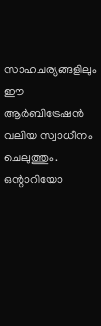സാഹചര്യങ്ങളിലും ഈ ആർബിട്രേഷൻ വലിയ സ്വാധീനം ചെലുത്തും. ഒന്റാറിയോ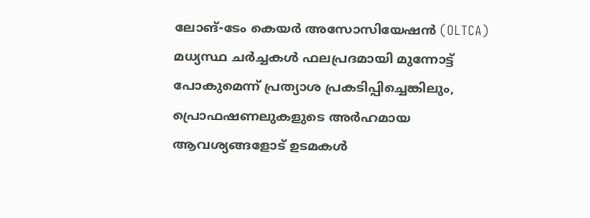ലോങ്-ടേം കെയർ അസോസിയേഷൻ (OLTCA) മധ്യസ്ഥ ചർച്ചകൾ ഫലപ്രദമായി മുന്നോട്ട് പോകുമെന്ന് പ്രത്യാശ പ്രകടിപ്പിച്ചെങ്കിലും, പ്രൊഫഷണലുകളുടെ അർഹമായ ആവശ്യങ്ങളോട് ഉടമകൾ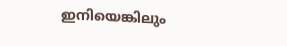ഇനിയെങ്കിലും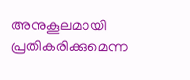അനുകൂലമായി പ്രതികരിക്കുമെന്ന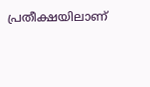പ്രതീക്ഷയിലാണ്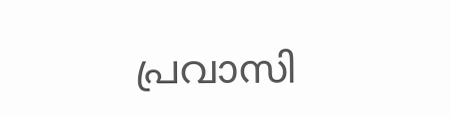പ്രവാസി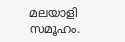മലയാളി സമൂഹം.